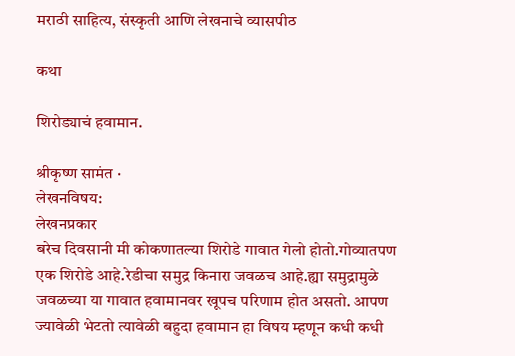मराठी साहित्य, संस्कृती आणि लेखनाचे व्यासपीठ

कथा

शिरोड्याचं हवामान.

श्रीकृष्ण सामंत ·
लेखनविषय:
लेखनप्रकार
बरेच दिवसानी मी कोकणातल्या शिरोडे गावात गेलो होतो.गोव्यातपण एक शिरोडे आहे.रेडीचा समुद्र किनारा जवळच आहे.ह्या समुद्रामुळे जवळच्या या गावात हवामानवर खूपच परिणाम होत असतो. आपण ज्यावेळी भेटतो त्यावेळी बहुदा हवामान हा विषय म्हणून कधी कधी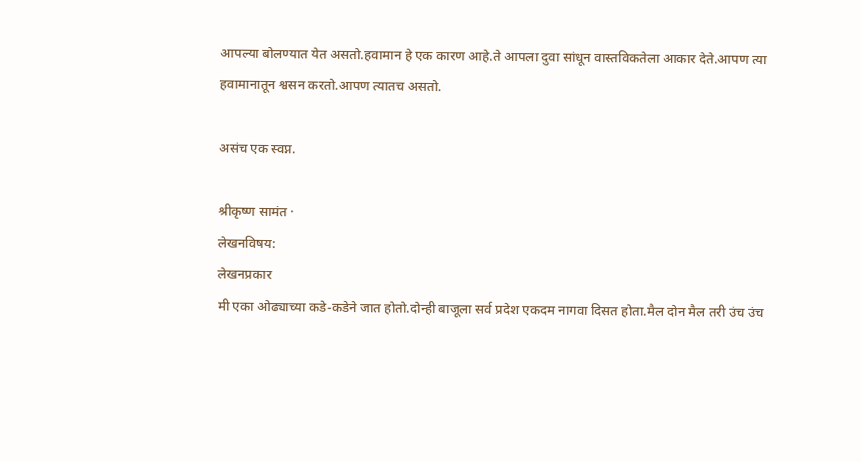आपल्या बोलण्यात येत असतो.हवामान हे एक कारण आहे.ते आपला दुवा सांधून वास्तविकतेला आकार देते.आपण त्या हवामानातून श्वसन करतो.आपण त्यातच असतो.

असंच एक स्वप्न.

श्रीकृष्ण सामंत ·
लेखनविषय:
लेखनप्रकार
मी एका ओढ्याच्या कडे-कडेने जात होतो.दोन्ही बाजूला सर्व प्रदेश एकदम नागवा दिसत होता.मैल दोन मैल तरी उंच उंच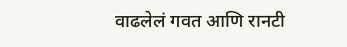वाढलेलं गवत आणि रानटी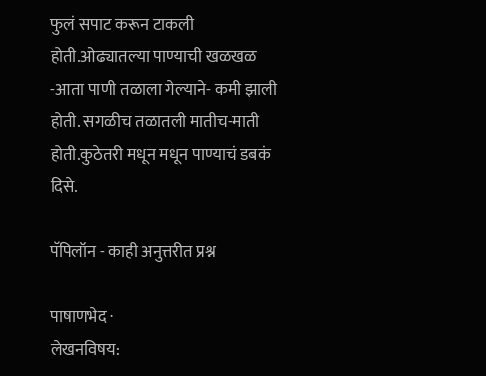फुलं सपाट करून टाकली होती.ओढ्यातल्या पाण्याची खळखळ -आता पाणी तळाला गेल्याने- कमी झाली होती. सगळीच तळातली मातीच-माती होती.कुठेतरी मधून मधून पाण्याचं डबकं दिसे.

पॅपिलॉन - काही अनुत्तरीत प्रश्न

पाषाणभेद ·
लेखनविषय: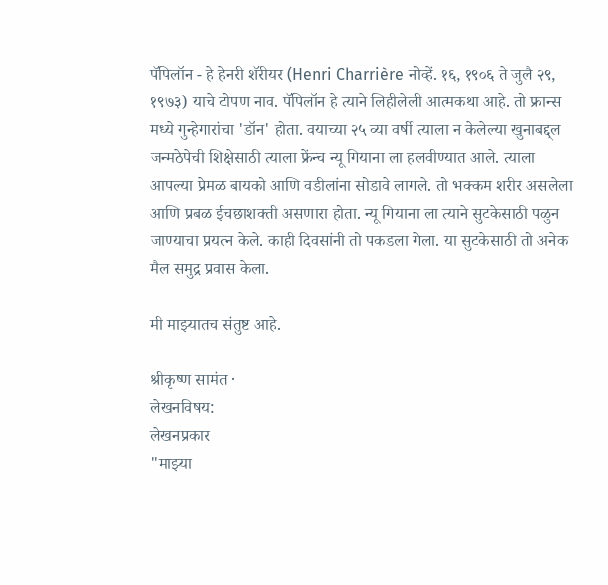पॅपिलॉन - हे हेनरी शॅरीयर (Henri Charrière नोव्हें. १६, १९०६ ते जुलै २९, १९७३) याचे टोपण नाव. पॅपिलॉन हे त्याने लिहीलेली आत्मकथा आहे. तो फ्रान्स मध्ये गुन्हेगारांचा 'डॉन' होता. वयाच्या २५ व्या वर्षी त्याला न केलेल्या खुनाबद्द्ल जन्मठेपेची शिक्षेसाठी त्याला फ्रेंन्च न्यू गियाना ला हलवीण्यात आले. त्याला आपल्या प्रेमळ बायको आणि वडीलांना सोडावे लागले. तो भक्कम शरीर असलेला आणि प्रबळ ईचछाशक्ती असणारा होता. न्यू गियाना ला त्याने सुटकेसाठी पळुन जाण्याचा प्रयत्न केले. काही दिवसांनी तो पकडला गेला. या सुटकेसाठी तो अनेक मैल समुद्र प्रवास केला.

मी माझ्यातच संतुष्ट आहे.

श्रीकृष्ण सामंत ·
लेखनविषय:
लेखनप्रकार
"माझ्या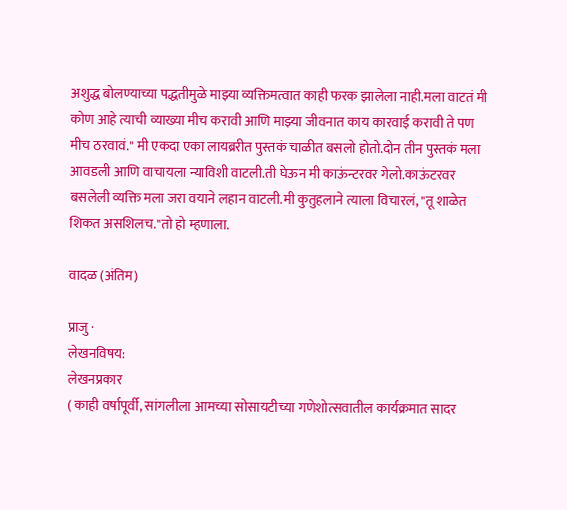अशुद्ध बोलण्याच्या पद्धतीमुळे माझ्या व्यक्तिमत्वात काही फरक झालेला नाही.मला वाटतं मी कोण आहे त्याची व्याख्या मीच करावी आणि माझ्या जीवनात काय कारवाई करावी ते पण मीच ठरवावं." मी एकदा एका लायब्ररीत पुस्तकं चाळीत बसलो होतो.दोन तीन पुस्तकं मला आवडली आणि वाचायला न्याविशी वाटली.ती घेऊन मी काऊंन्टरवर गेलो.काऊंटरवर बसलेली व्यक्ति मला जरा वयाने लहान वाटली.मी कुतुहलाने त्याला विचारलं, "तू शाळेत शिकत असशिलच."तो हो म्हणाला.

वादळ (अंतिम)

प्राजु ·
लेखनविषय:
लेखनप्रकार
( काही वर्षापूर्वी, सांगलीला आमच्या सोसायटीच्या गणेशोत्सवातील कार्यक्रमात सादर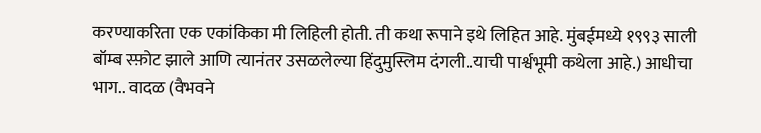करण्याकरिता एक एकांकिका मी लिहिली होती. ती कथा रूपाने इथे लिहित आहे. मुंबईमध्ये १९९३ साली बॉम्ब स्फ़ोट झाले आणि त्यानंतर उसळलेल्या हिंदुमुस्लिम दंगली..याची पार्श्वभूमी कथेला आहे.) आधीचा भाग.. वादळ (वैभवने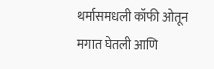थर्मासमधली कॉफी ओतून मगात घेतली आणि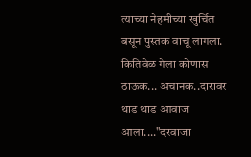त्याच्या नेहमीच्या खुर्चित बसून पुस्तक वाचू लागला. कितिवेळ गेला कोणास ठाऊक... अचानक..दारावर थाड थाड आवाज आला...."दरवाजा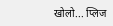खोलो... प्लिज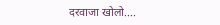दरवाजा खोलो....